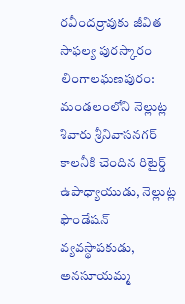రవీందర్రావుకు జీవిత సాఫల్య పురస్కారం
లింగాలఘణపురం: మండలంలోని నెల్లుట్ల శివారు శ్రీనివాసనగర్ కాలనీకి చెందిన రిటైర్డ్ ఉపాధ్యాయుడు, నెల్లుట్ల ఫౌండేషన్ వ్యవస్థాపకుడు, అనసూయమ్మ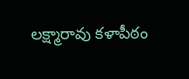లక్ష్మారావు కళాపీఠం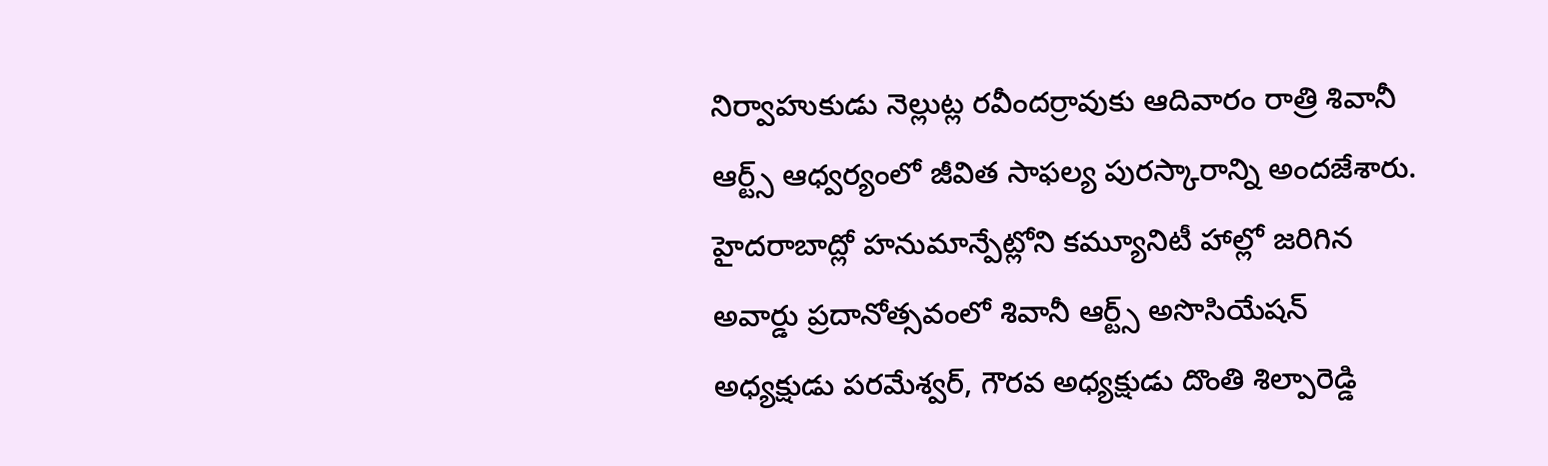నిర్వాహుకుడు నెల్లుట్ల రవీందర్రావుకు ఆదివారం రాత్రి శివానీ ఆర్ట్స్ ఆధ్వర్యంలో జీవిత సాఫల్య పురస్కారాన్ని అందజేశారు. హైదరాబాద్లో హనుమాన్పేట్లోని కమ్యూనిటీ హాల్లో జరిగిన అవార్డు ప్రదానోత్సవంలో శివానీ ఆర్ట్స్ అసొసియేషన్ అధ్యక్షుడు పరమేశ్వర్, గౌరవ అధ్యక్షుడు దొంతి శిల్పారెడ్డి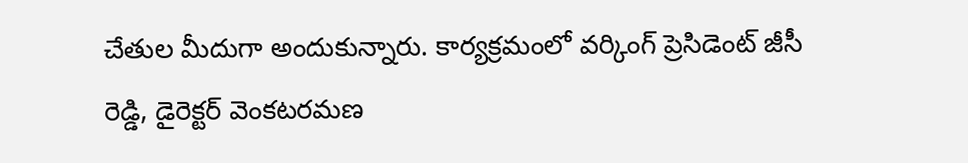చేతుల మీదుగా అందుకున్నారు. కార్యక్రమంలో వర్కింగ్ ప్రెసిడెంట్ జీసీ రెడ్డి, డైరెక్టర్ వెంకటరమణ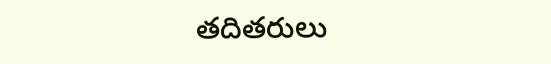తదితరులు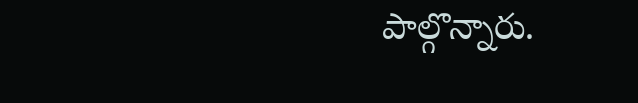పాల్గొన్నారు.